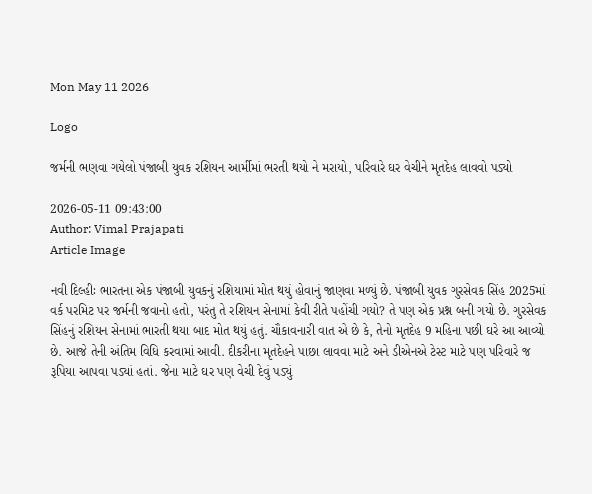Mon May 11 2026

Logo

જર્મની ભણવા ગયેલો પંજાબી યુવક રશિયન આર્મીમાં ભરતી થયો ને મરાયો, પરિવારે ઘર વેચીને મૃતદેહ લાવવો પડ્યો

2026-05-11 09:43:00
Author: Vimal Prajapati
Article Image

નવી દિલ્હીઃ ભારતના એક પંજાબી યુવકનું રશિયામાં મોત થયું હોવાનું જાણવા મળ્યું છે. પંજાબી યુવક ગુરસેવક સિંહ 2025માં વર્ક પરમિટ પર જર્મની જવાનો હતો, પરંતુ તે રશિયન સેનામાં કેવી રીતે પહોંચી ગયો? તે પણ એક પ્રશ્ન બની ગયો છે. ગુરસેવક સિંહનું રશિયન સેનામાં ભારતી થયા બાદ મોત થયું હતું. ચૌકાવનારી વાત એ છે કે, તેનો મૃતદેહ 9 મહિના પછી ઘરે આ આવ્યો છે. આજે તેની અંતિમ વિધિ કરવામાં આવી. દીકરીના મૃતદેહને પાછા લાવવા માટે અને ડીએનએ ટેસ્ટ માટે પણ પરિવારે જ રૂપિયા આપવા પડ્યાં હતાં. જેના માટે ઘર પણ વેચી દેવું પડ્યું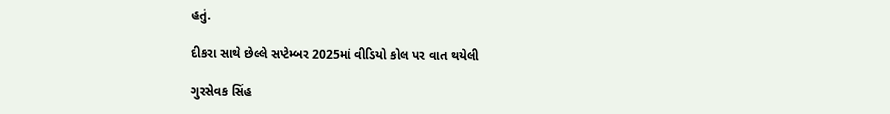હતું.

દીકરા સાથે છેલ્લે સપ્ટેમ્બર 2025માં વીડિયો કોલ પર વાત થયેલી

ગુરસેવક સિંહ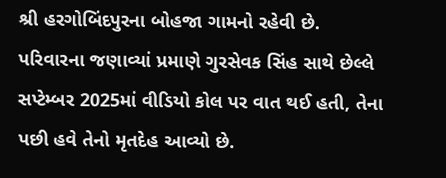શ્રી હરગોબિંદપુરના બોહજા ગામનો રહેવી છે. પરિવારના જણાવ્યાં પ્રમાણે ગુરસેવક સિંહ સાથે છેલ્લે સપ્ટેમ્બર 2025માં વીડિયો કોલ પર વાત થઈ હતી, તેના પછી હવે તેનો મૃતદેહ આવ્યો છે.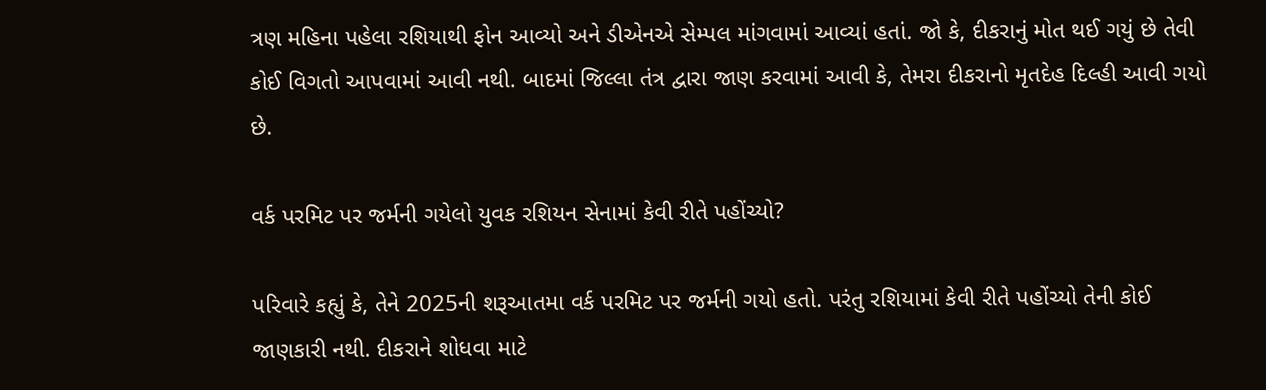ત્રણ મહિના પહેલા રશિયાથી ફોન આવ્યો અને ડીએનએ સેમ્પલ માંગવામાં આવ્યાં હતાં. જો કે, દીકરાનું મોત થઈ ગયું છે તેવી કોઈ વિગતો આપવામાં આવી નથી. બાદમાં જિલ્લા તંત્ર દ્વારા જાણ કરવામાં આવી કે, તેમરા દીકરાનો મૃતદેહ દિલ્હી આવી ગયો છે.

વર્ક પરમિટ પર જર્મની ગયેલો યુવક રશિયન સેનામાં કેવી રીતે પહોંચ્યો?

પરિવારે કહ્યું કે, તેને 2025ની શરૂઆતમા વર્ક પરમિટ પર જર્મની ગયો હતો. પરંતુ રશિયામાં કેવી રીતે પહોંચ્યો તેની કોઈ જાણકારી નથી. દીકરાને શોધવા માટે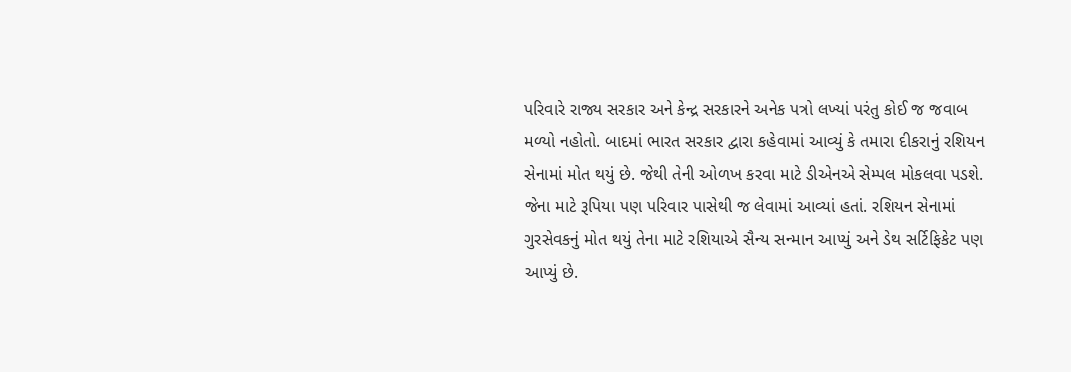પરિવારે રાજ્ય સરકાર અને કેન્દ્ર સરકારને અનેક પત્રો લખ્યાં પરંતુ કોઈ જ જવાબ મળ્યો નહોતો. બાદમાં ભારત સરકાર દ્વારા કહેવામાં આવ્યું કે તમારા દીકરાનું રશિયન સેનામાં મોત થયું છે. જેથી તેની ઓળખ કરવા માટે ડીએનએ સેમ્પલ મોકલવા પડશે. જેના માટે રૂપિયા પણ પરિવાર પાસેથી જ લેવામાં આવ્યાં હતાં. રશિયન સેનામાં ગુરસેવકનું મોત થયું તેના માટે રશિયાએ સૈન્ય સન્માન આપ્યું અને ડેથ સર્ટિફિકેટ પણ આપ્યું છે.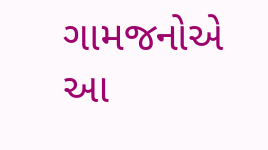ગામજનોએ આ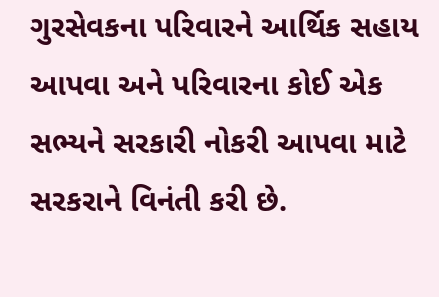ગુરસેવકના પરિવારને આર્થિક સહાય આપવા અને પરિવારના કોઈ એક સભ્યને સરકારી નોકરી આપવા માટે સરકરાને વિનંતી કરી છે.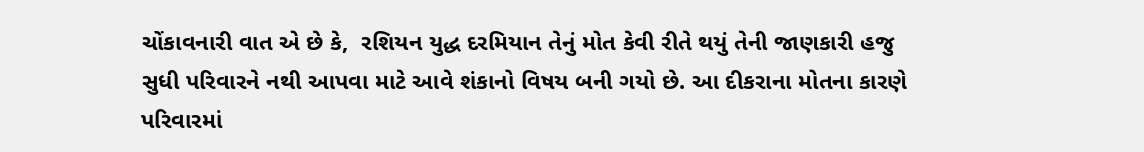ચોંકાવનારી વાત એ છે કે,  રશિયન યુદ્ધ દરમિયાન તેનું મોત કેવી રીતે થયું તેની જાણકારી હજુ સુધી પરિવારને નથી આપવા માટે આવે શંકાનો વિષય બની ગયો છે. આ દીકરાના મોતના કારણે પરિવારમાં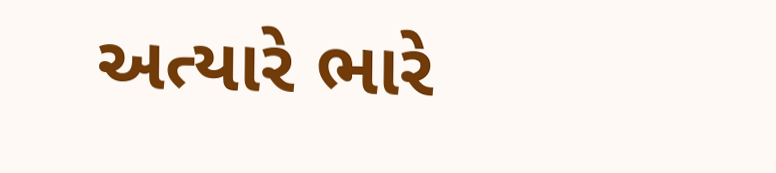અત્યારે ભારે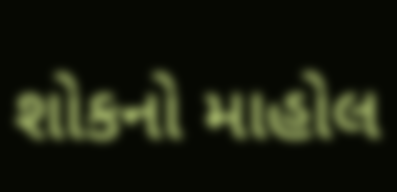શોકનો માહોલ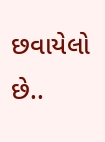છવાયેલો છે..